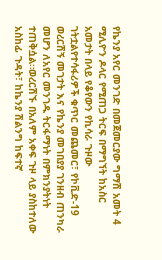የኬንያ አየር መንገድ በመጀመርያው ግማሽ አመት 4 ሚሊዮን ዶላር የሚጠጋ ትርፍ በማግኘት ከአስር አመታት በላይ የቆየውን የኪሳራ ጉዞው ገትቷልየተሳፋሪዎች ቁጥር መጨመር፣ የኮቪድ-19 ወረርሽኝ መገታት እና የኬንያ መገበያያ ገንዘብ ጠንካራ መሆን ለአየር መንገዱ ትርፋማነት በምክንያትነት ተጠቅሷል።ወረርሽኙ በአለም አቀፍ ጉዞ ላይ ያስከተለው አስከፊ ጉዳት፣ ከኬንያ ሽልንግ ከፍተኛ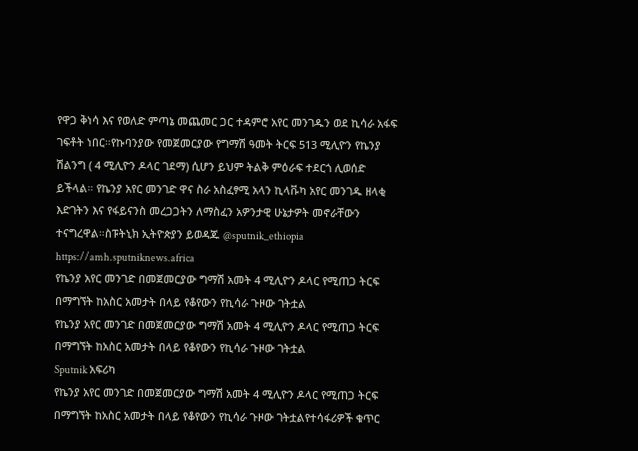የዋጋ ቅነሳ እና የወለድ ምጣኔ መጨመር ጋር ተዳምሮ አየር መንገዱን ወደ ኪሳራ አፋፍ ገፍቶት ነበር።የኩባንያው የመጀመርያው የግማሽ ዓመት ትርፍ 513 ሚሊዮን የኬንያ ሽልንግ ( 4 ሚሊዮን ዶላር ገደማ) ሲሆን ይህም ትልቅ ምዕራፍ ተደርጎ ሊወሰድ ይችላል። የኬንያ አየር መንገድ ዋና ስራ አስፈፃሚ አላን ኪላቩካ አየር መንገዱ ዘላቂ እድገትን እና የፋይናንስ መረጋጋትን ለማስፈን አዎንታዊ ሁኔታዎት መኖራቸውን ተናግረዋል።ስፑትኒክ ኢትዮጵያን ይወዳጁ @sputnik_ethiopia
https://amh.sputniknews.africa
የኬንያ አየር መንገድ በመጀመርያው ግማሽ አመት 4 ሚሊዮን ዶላር የሚጠጋ ትርፍ በማግኘት ከአስር አመታት በላይ የቆየውን የኪሳራ ጉዞው ገትቷል
የኬንያ አየር መንገድ በመጀመርያው ግማሽ አመት 4 ሚሊዮን ዶላር የሚጠጋ ትርፍ በማግኘት ከአስር አመታት በላይ የቆየውን የኪሳራ ጉዞው ገትቷል
Sputnik አፍሪካ
የኬንያ አየር መንገድ በመጀመርያው ግማሽ አመት 4 ሚሊዮን ዶላር የሚጠጋ ትርፍ በማግኘት ከአስር አመታት በላይ የቆየውን የኪሳራ ጉዞው ገትቷልየተሳፋሪዎች ቁጥር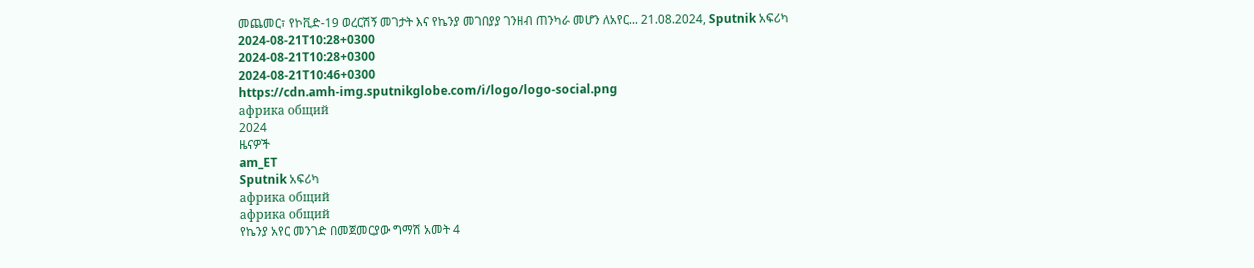መጨመር፣ የኮቪድ-19 ወረርሽኝ መገታት እና የኬንያ መገበያያ ገንዘብ ጠንካራ መሆን ለአየር... 21.08.2024, Sputnik አፍሪካ
2024-08-21T10:28+0300
2024-08-21T10:28+0300
2024-08-21T10:46+0300
https://cdn.amh-img.sputnikglobe.com/i/logo/logo-social.png
африка общий
2024
ዜናዎች
am_ET
Sputnik አፍሪካ
африка общий
африка общий
የኬንያ አየር መንገድ በመጀመርያው ግማሽ አመት 4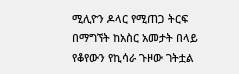ሚሊዮን ዶላር የሚጠጋ ትርፍ በማግኘት ከአስር አመታት በላይ የቆየውን የኪሳራ ጉዞው ገትቷል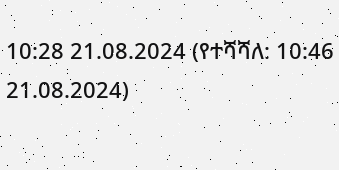10:28 21.08.2024 (የተሻሻለ: 10:46 21.08.2024)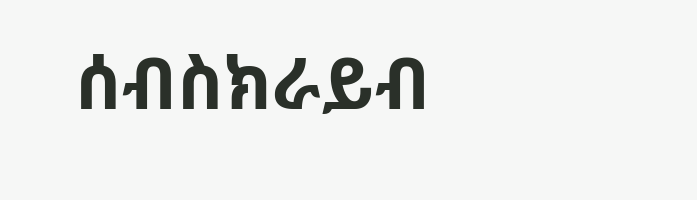ሰብስክራይብ